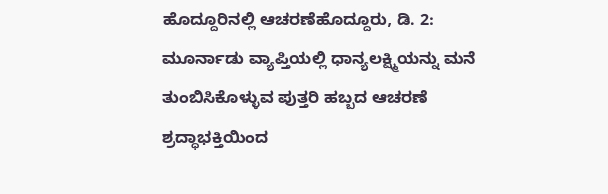ಹೊದ್ದೂರಿನಲ್ಲಿ ಆಚರಣೆಹೊದ್ದೂರು, ಡಿ. 2: ಮೂರ್ನಾಡು ವ್ಯಾಪ್ತಿಯಲ್ಲಿ ಧಾನ್ಯಲಕ್ಷ್ಮಿಯನ್ನು ಮನೆ ತುಂಬಿಸಿಕೊಳ್ಳುವ ಪುತ್ತರಿ ಹಬ್ಬದ ಆಚರಣೆ ಶ್ರದ್ಧಾಭಕ್ತಿಯಿಂದ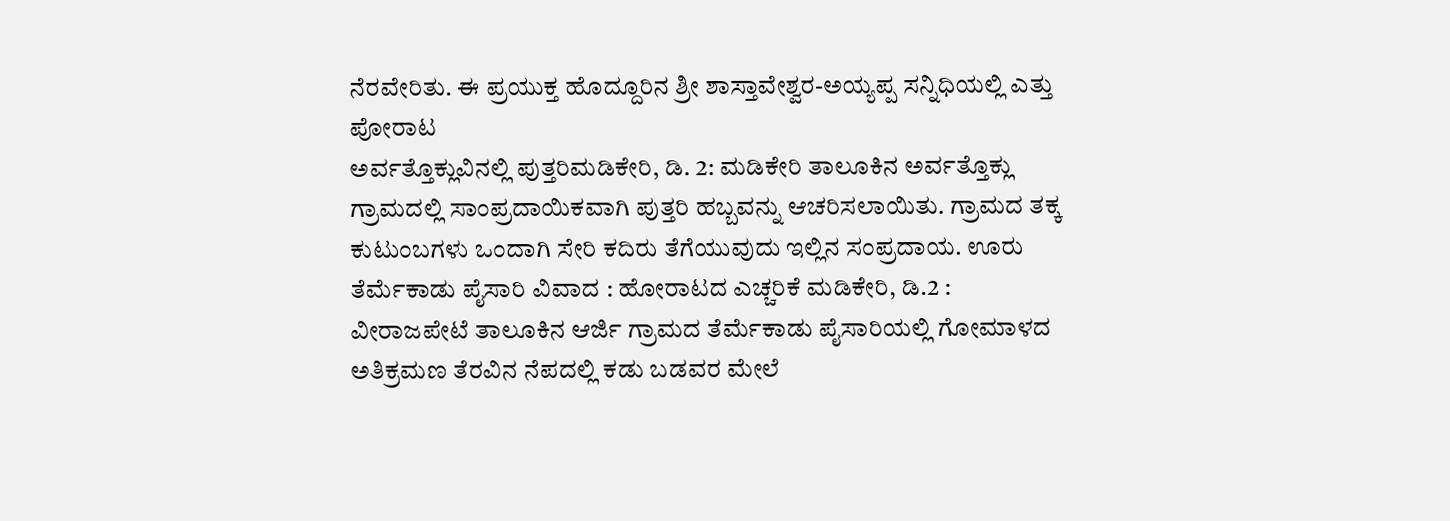ನೆರವೇರಿತು. ಈ ಪ್ರಯುಕ್ತ ಹೊದ್ದೂರಿನ ಶ್ರೀ ಶಾಸ್ತಾವೇಶ್ವರ-ಅಯ್ಯಪ್ಪ ಸನ್ನಿಧಿಯಲ್ಲಿ ಎತ್ತು ಪೋರಾಟ
ಅರ್ವತ್ತೊಕ್ಲುವಿನಲ್ಲಿ ಪುತ್ತರಿಮಡಿಕೇರಿ, ಡಿ. 2: ಮಡಿಕೇರಿ ತಾಲೂಕಿನ ಅರ್ವತ್ತೊಕ್ಲು ಗ್ರಾಮದಲ್ಲಿ ಸಾಂಪ್ರದಾಯಿಕವಾಗಿ ಪುತ್ತರಿ ಹಬ್ಬವನ್ನು ಆಚರಿಸಲಾಯಿತು. ಗ್ರಾಮದ ತಕ್ಕ ಕುಟುಂಬಗಳು ಒಂದಾಗಿ ಸೇರಿ ಕದಿರು ತೆಗೆಯುವುದು ಇಲ್ಲಿನ ಸಂಪ್ರದಾಯ. ಊರು
ತೆರ್ಮೆಕಾಡು ಪೈಸಾರಿ ವಿವಾದ : ಹೋರಾಟದ ಎಚ್ಚರಿಕೆ ಮಡಿಕೇರಿ, ಡಿ.2 : ವೀರಾಜಪೇಟೆ ತಾಲೂಕಿನ ಆರ್ಜಿ ಗ್ರಾಮದ ತೆರ್ಮೆಕಾಡು ಪೈಸಾರಿಯಲ್ಲಿ ಗೋಮಾಳದ ಅತಿಕ್ರಮಣ ತೆರವಿನ ನೆಪದಲ್ಲಿ ಕಡು ಬಡವರ ಮೇಲೆ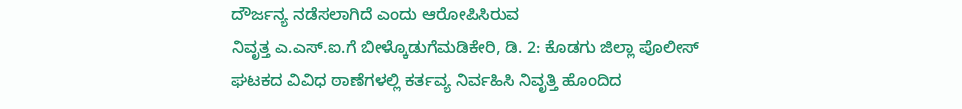ದೌರ್ಜನ್ಯ ನಡೆಸಲಾಗಿದೆ ಎಂದು ಆರೋಪಿಸಿರುವ
ನಿವೃತ್ತ ಎ.ಎಸ್.ಐ.ಗೆ ಬೀಳ್ಕೊಡುಗೆಮಡಿಕೇರಿ, ಡಿ. 2: ಕೊಡಗು ಜಿಲ್ಲಾ ಪೊಲೀಸ್ ಘಟಕದ ವಿವಿಧ ಠಾಣೆಗಳಲ್ಲಿ ಕರ್ತವ್ಯ ನಿರ್ವಹಿಸಿ ನಿವೃತ್ತಿ ಹೊಂದಿದ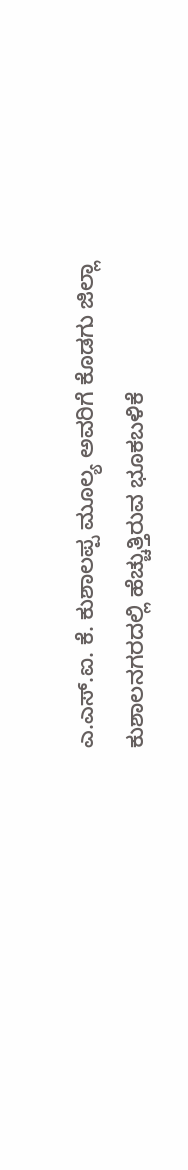ಎ.ಎಸ್.ಐ. ಕೆ. ಕುಶಾಲಪ್ಪ ಮೂಲ್ಯ ಅವರಿಗೆ ಕೊಡಗು ಜಿಲ್ಲಾ
ಕುಶಾಲನಗರದಲ್ಲಿ ಹೆಚ್ಚುತ್ತಿರುವ ಭೂಕಬಳಿಕೆ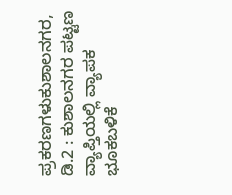ಪ್ರಕರಣಗಳುಕುಶಾಲನಗರ, ಡಿ.2 : ಕುಶಾಲನಗರ ಪಟ್ಟಣ ವ್ಯಾಪ್ತಿಯಲ್ಲಿ ವ್ಯಾಪಕ ಭೂಕಬಳಿಕೆ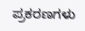ಪ್ರಕರಣಗಳು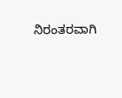ನಿರಂತರವಾಗಿ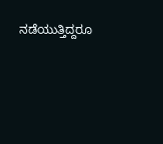ನಡೆಯುತ್ತಿದ್ದರೂ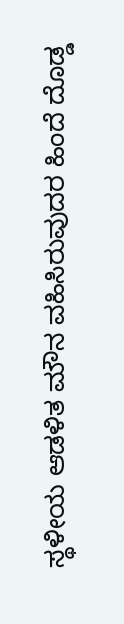ಸ್ಥಳೀಯ ಆಡಳಿತ ಮೌನ ವಹಿಸಿರುವುದರ ಹಿಂದೆ ದೊಡ್ಡ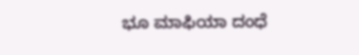ಭೂ ಮಾಫಿಯಾ ದಂಧೆ